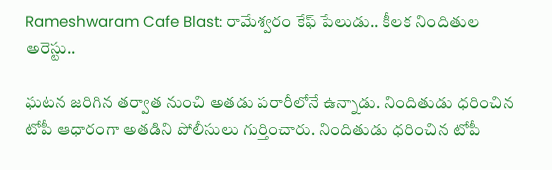Rameshwaram Cafe Blast: రామేశ్వరం కేఫ్ పేలుడు.. కీలక నిందితుల అరెస్టు..

ఘటన జరిగిన తర్వాత నుంచి అతడు పరారీలోనే ఉన్నాడు. నిందితుడు ధరించిన టోపీ ఆధారంగా అతడిని పోలీసులు గుర్తించారు. నిందితుడు ధరించిన టోపీ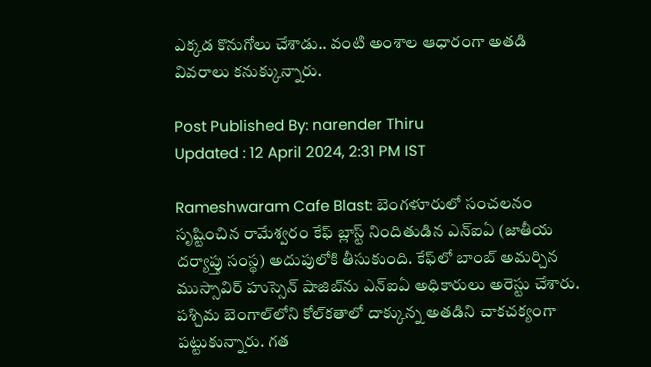ఎక్కడ కొనుగోలు చేశాడు.. వంటి అంశాల ఆధారంగా అతడి వివరాలు కనుక్కున్నారు.

Post Published By: narender Thiru
Updated : 12 April 2024, 2:31 PM IST

Rameshwaram Cafe Blast: బెంగళూరులో సంచలనం సృష్టించిన రామేశ్వరం కేఫ్ బ్లాస్ట్ నిందితుడిన ఎన్ఐఏ (జాతీయ దర్యాప్తు సంస్థ) అదుపులోకి తీసుకుంది. కేఫ్‌లో బాంబ్ అమర్చిన ముస్సావిర్ హుస్సెన్‌ షాజిబ్‌‌ను ఎన్ఐఏ అధికారులు అరెస్టు చేశారు. పశ్చిమ బెంగాల్‌లోని కోల్‌కతాలో దాక్కున్న అతడిని చాకచక్యంగా పట్టుకున్నారు. గత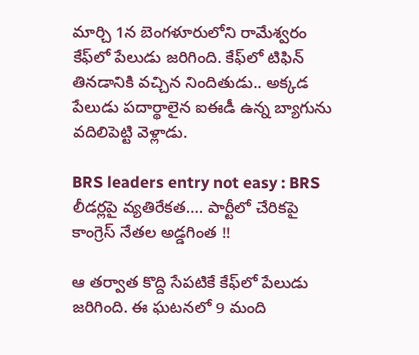మార్చి 1న బెంగళూరులోని రామేశ్వరం కేఫ్‌లో పేలుడు జరిగింది. కేఫ్‌లో టిఫిన్ తినడానికి వచ్చిన నిందితుడు.. అక్కడ పేలుడు పదార్థాలైన ఐఈడీ ఉన్న బ్యాగును వదిలిపెట్టి వెళ్లాడు.

BRS leaders entry not easy : BRS లీడర్లపై వ్యతిరేకత…. పార్టీలో చేరికపై కాంగ్రెస్ నేతల అడ్డగింత !!

ఆ తర్వాత కొద్ది సేపటికే కేఫ్‌లో పేలుడు జరిగింది. ఈ ఘటనలో 9 మంది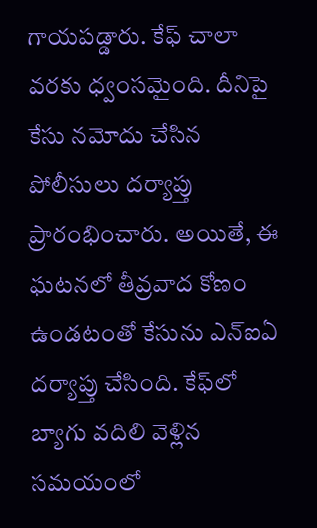గాయపడ్డారు. కేఫ్ చాలా వరకు ధ్వంసమైంది. దీనిపై కేసు నమోదు చేసిన పోలీసులు దర్యాప్తు ప్రారంభించారు. అయితే, ఈ ఘటనలో తీవ్రవాద కోణం ఉండటంతో కేసును ఎన్ఐఏ దర్యాప్తు చేసింది. కేఫ్‌లో బ్యాగు వదిలి వెళ్లిన సమయంలో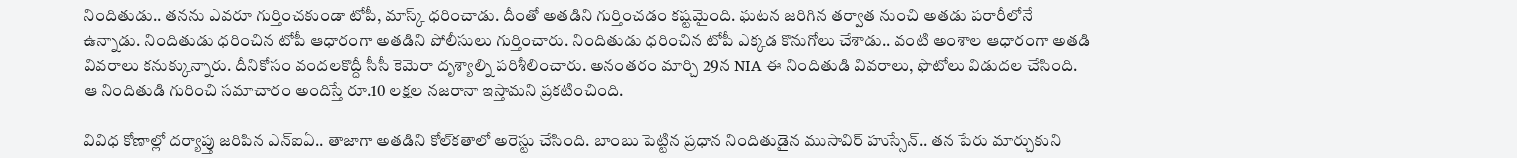నిందితుడు.. తనను ఎవరూ గుర్తించకుండా టోపీ, మాస్క్ ధరించాడు. దీంతో అతడిని గుర్తించడం కష్టమైంది. ఘటన జరిగిన తర్వాత నుంచి అతడు పరారీలోనే ఉన్నాడు. నిందితుడు ధరించిన టోపీ ఆధారంగా అతడిని పోలీసులు గుర్తించారు. నిందితుడు ధరించిన టోపీ ఎక్కడ కొనుగోలు చేశాడు.. వంటి అంశాల ఆధారంగా అతడి వివరాలు కనుక్కున్నారు. దీనికోసం వందలకొద్దీ సీసీ కెమెరా దృశ్యాల్ని పరిశీలించారు. అనంతరం మార్చి 29న NIA ఈ నిందితుడి వివరాలు, ఫొటోలు విడుదల చేసింది. ఆ నిందితుడి గురించి సమాచారం అందిస్తే రూ.10 లక్షల నజరానా ఇస్తామని ప్రకటించింది.

వివిధ కోణాల్లో దర్యాప్తు జరిపిన ఎన్‌ఐఏ.. తాజాగా అతడిని కోల్‌కతాలో అరెస్టు చేసింది. బాంబు పెట్టిన ప్రధాన నిందితుడైన ముసావిర్ హుస్సేన్.. తన పేరు మార్చుకుని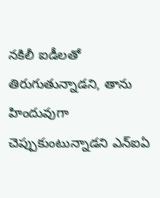నకిలీ ఐడీలతో తిరుగుతున్నాడని, తాను హిందువుగా చెప్పుకుంటున్నాడని ఎన్‌ఐఏ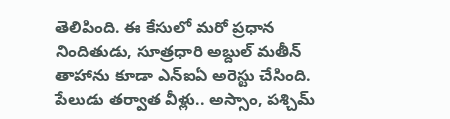తెలిపింది. ఈ కేసులో మరో ప్రధాన నిందితుడు, సూత్రధారి అబ్దుల్ మతీన్‌ తాహాను కూడా ఎన్ఐఏ అరెస్టు చేసింది. పేలుడు తర్వాత వీళ్లు.. అస్సాం, పశ్చిమ్‌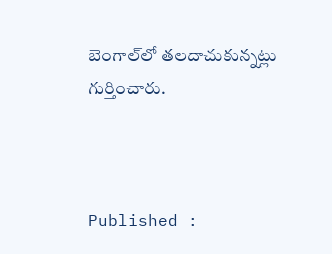బెంగాల్‌లో తలదాచుకున్నట్లు గుర్తించారు.



Published :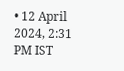• 12 April 2024, 2:31 PM IST